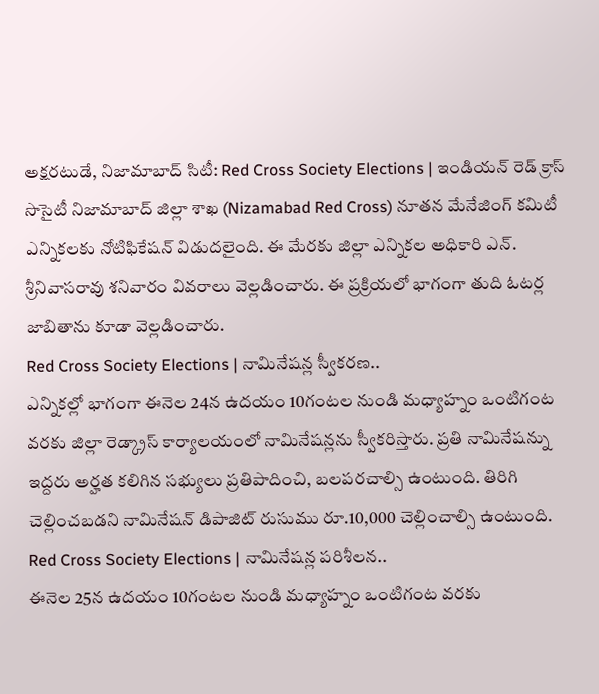అక్షరటుడే, నిజామాబాద్ సిటీ: Red Cross Society Elections | ఇండియన్ రెడ్ క్రాస్ సొసైటీ నిజామాబాద్ జిల్లా శాఖ (Nizamabad Red Cross) నూతన మేనేజింగ్ కమిటీ ఎన్నికలకు నోటిఫికేషన్ విడుదలైంది. ఈ మేరకు జిల్లా ఎన్నికల అధికారి ఎన్. శ్రీనివాసరావు శనివారం వివరాలు వెల్లడించారు. ఈ ప్రక్రియలో భాగంగా తుది ఓటర్ల జాబితాను కూడా వెల్లడించారు.
Red Cross Society Elections | నామినేషన్ల స్వీకరణ..
ఎన్నికల్లో భాగంగా ఈనెల 24న ఉదయం 10గంటల నుండి మధ్యాహ్నం ఒంటిగంట వరకు జిల్లా రెడ్క్రాస్ కార్యాలయంలో నామినేషన్లను స్వీకరిస్తారు. ప్రతి నామినేషన్ను ఇద్దరు అర్హత కలిగిన సభ్యులు ప్రతిపాదించి, బలపరచాల్సి ఉంటుంది. తిరిగి చెల్లించబడని నామినేషన్ డిపాజిట్ రుసుము రూ.10,000 చెల్లించాల్సి ఉంటుంది.
Red Cross Society Elections | నామినేషన్ల పరిశీలన..
ఈనెల 25న ఉదయం 10గంటల నుండి మధ్యాహ్నం ఒంటిగంట వరకు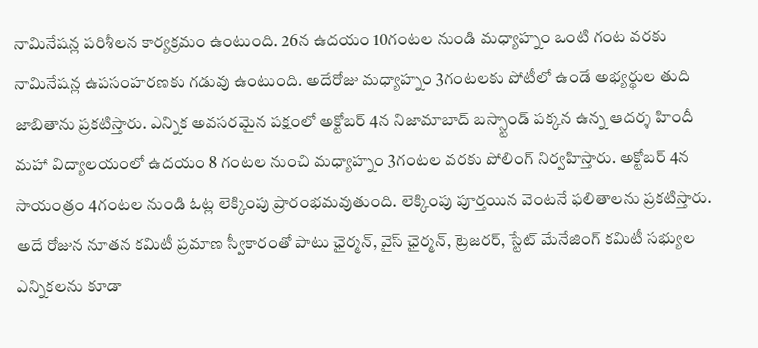నామినేషన్ల పరిశీలన కార్యక్రమం ఉంటుంది. 26న ఉదయం 10గంటల నుండి మధ్యాహ్నం ఒంటి గంట వరకు నామినేషన్ల ఉపసంహరణకు గడువు ఉంటుంది. అదేరోజు మధ్యాహ్నం 3గంటలకు పోటీలో ఉండే అభ్యర్థుల తుది జాబితాను ప్రకటిస్తారు. ఎన్నిక అవసరమైన పక్షంలో అక్టోబర్ 4న నిజామాబాద్ బస్స్టాండ్ పక్కన ఉన్న ఆదర్శ హిందీ మహా విద్యాలయంలో ఉదయం 8 గంటల నుంచి మధ్యాహ్నం 3గంటల వరకు పోలింగ్ నిర్వహిస్తారు. అక్టోబర్ 4న సాయంత్రం 4గంటల నుండి ఓట్ల లెక్కింపు ప్రారంభమవుతుంది. లెక్కింపు పూర్తయిన వెంటనే ఫలితాలను ప్రకటిస్తారు. అదే రోజున నూతన కమిటీ ప్రమాణ స్వీకారంతో పాటు ఛైర్మన్, వైస్ ఛైర్మన్, ట్రెజరర్, స్టేట్ మేనేజింగ్ కమిటీ సభ్యుల ఎన్నికలను కూడా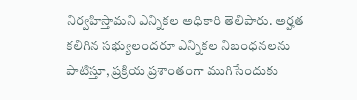నిర్వహిస్తామని ఎన్నికల అధికారి తెలిపారు. అర్హత కలిగిన సభ్యులందరూ ఎన్నికల నిబంధనలను పాటిస్తూ, ప్రక్రియ ప్రశాంతంగా ముగిసేందుకు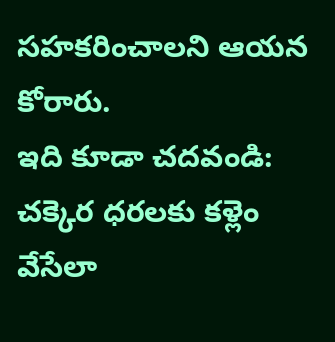సహకరించాలని ఆయన కోరారు.
ఇది కూడా చదవండి: చక్కెర ధరలకు కళ్లెం వేసేలా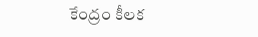కేంద్రం కీలక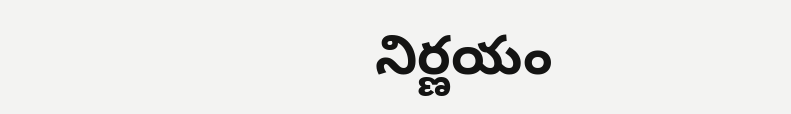నిర్ణయం